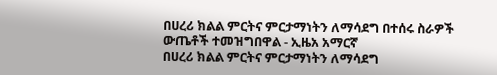በሀረሪ ክልል ምርትና ምርታማነትን ለማሳደግ በተሰሩ ስራዎች ውጤቶች ተመዝግበዋል - ኢዜአ አማርኛ
በሀረሪ ክልል ምርትና ምርታማነትን ለማሳደግ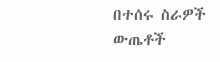በተሰሩ ስራዎች ውጤቶች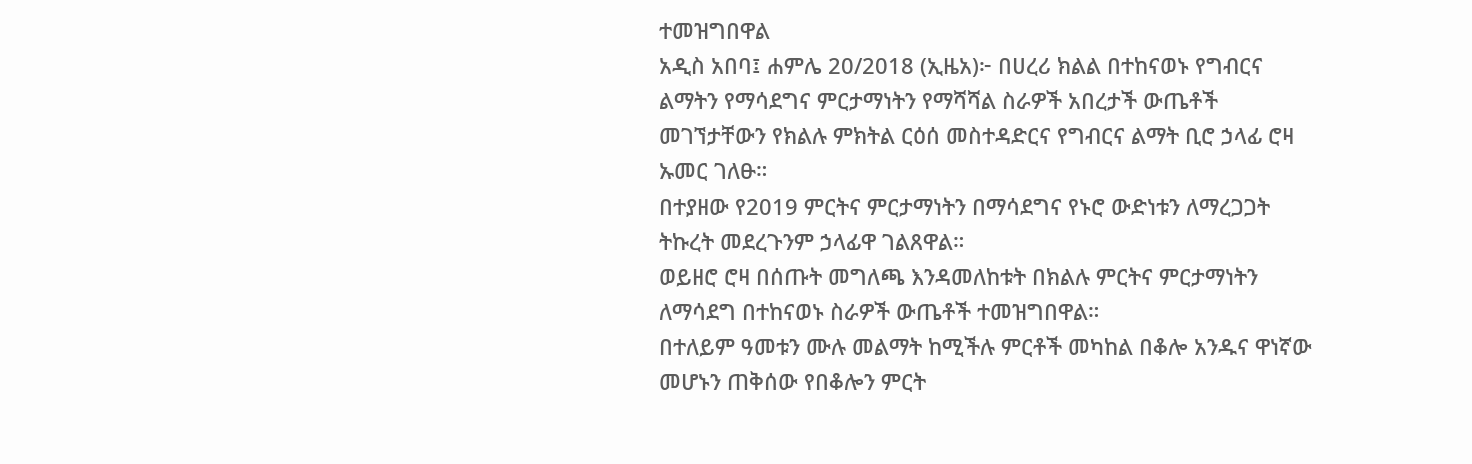ተመዝግበዋል
አዲስ አበባ፤ ሐምሌ 20/2018 (ኢዜአ)፦ በሀረሪ ክልል በተከናወኑ የግብርና ልማትን የማሳደግና ምርታማነትን የማሻሻል ስራዎች አበረታች ውጤቶች መገኘታቸውን የክልሉ ምክትል ርዕሰ መስተዳድርና የግብርና ልማት ቢሮ ኃላፊ ሮዛ ኡመር ገለፁ።
በተያዘው የ2019 ምርትና ምርታማነትን በማሳደግና የኑሮ ውድነቱን ለማረጋጋት ትኩረት መደረጉንም ኃላፊዋ ገልጸዋል።
ወይዘሮ ሮዛ በሰጡት መግለጫ እንዳመለከቱት በክልሉ ምርትና ምርታማነትን ለማሳደግ በተከናወኑ ስራዎች ውጤቶች ተመዝግበዋል።
በተለይም ዓመቱን ሙሉ መልማት ከሚችሉ ምርቶች መካከል በቆሎ አንዱና ዋነኛው መሆኑን ጠቅሰው የበቆሎን ምርት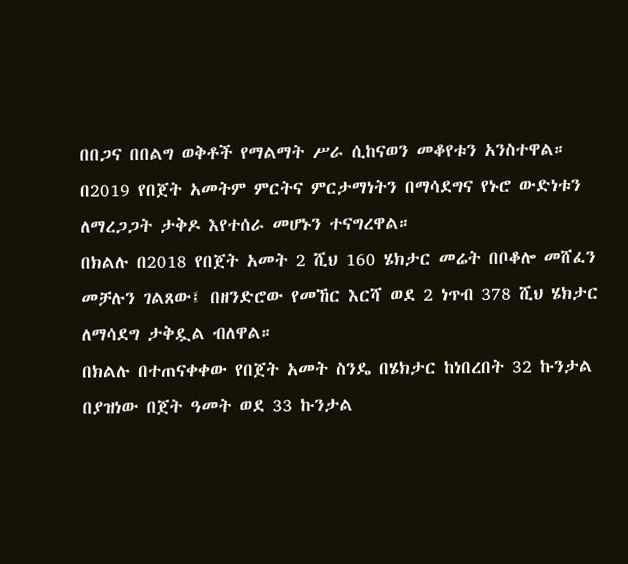በበጋና በበልግ ወቅቶች የማልማት ሥራ ሲከናወን መቆየቱን አንስተዋል።
በ2019 የበጀት አመትም ምርትና ምርታማነትን በማሳደግና የኑሮ ውድነቱን ለማረጋጋት ታቅዶ እየተሰራ መሆኑን ተናግረዋል።
በክልሉ በ2018 የበጀት አመት 2 ሺህ 160 ሄክታር መሬት በቦቆሎ መሸፈን መቻሉን ገልጸው፤ በዘንድሮው የመኸር እርሻ ወደ 2 ነጥብ 378 ሺህ ሄክታር ለማሳደግ ታቅዷል ብለዋል።
በክልሉ በተጠናቀቀው የበጀት አመት ስንዴ በሄክታር ከነበረበት 32 ኩንታል በያዝነው በጀት ዓመት ወደ 33 ኩንታል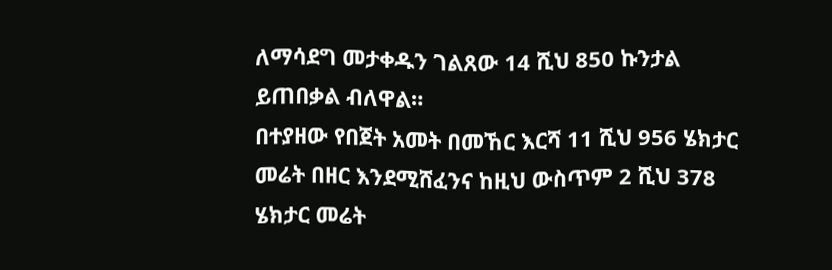ለማሳደግ መታቀዱን ገልጸው 14 ሺህ 850 ኩንታል ይጠበቃል ብለዋል።
በተያዘው የበጀት አመት በመኸር እርሻ 11 ሺህ 956 ሄክታር መሬት በዘር እንደሚሸፈንና ከዚህ ውስጥም 2 ሺህ 378 ሄክታር መሬት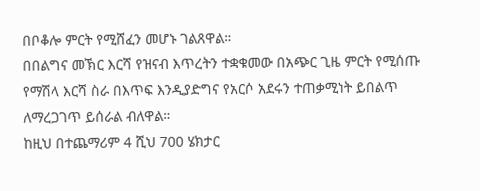በቦቆሎ ምርት የሚሸፈን መሆኑ ገልጸዋል።
በበልግና መኽር እርሻ የዝናብ እጥረትን ተቋቁመው በአጭር ጊዜ ምርት የሚሰጡ የማሽላ እርሻ ስራ በእጥፍ እንዲያድግና የአርሶ አደሩን ተጠቃሚነት ይበልጥ ለማረጋገጥ ይሰራል ብለዋል።
ከዚህ በተጨማሪም 4 ሺህ 700 ሄክታር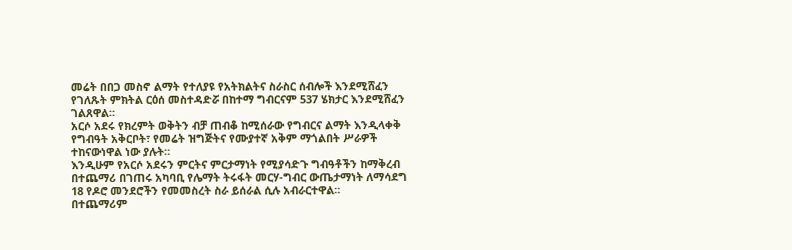መሬት በበጋ መስኖ ልማት የተለያዩ የአትክልትና ስራስር ሰብሎች እንደሚሸፈን የገለጹት ምክትል ርዕሰ መስተዳድሯ በከተማ ግብርናም 537 ሄክታር እንደሚሸፈን ገልጸዋል።
አርሶ አደሩ የክረምት ወቅትን ብቻ ጠብቆ ከሚሰራው የግብርና ልማት እንዲላቀቅ የግብዓት አቅርቦት፣ የመሬት ዝግጅትና የሙያተኛ አቅም ማጎልበት ሥራዎች ተከናውነዋል ነው ያሉት።
እንዲሁም የአርሶ አደሩን ምርትና ምርታማነት የሚያሳድጉ ግብዓቶችን ከማቅረብ በተጨማሪ በገጠሩ አካባቢ የሌማት ትሩፋት መርሃ-ግብር ውጤታማነት ለማሳደግ 18 የዶሮ መንደሮችን የመመስረት ስራ ይሰራል ሲሉ አብራርተዋል።
በተጨማሪም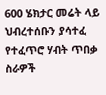600 ሄክታር መሬት ላይ ህብረተሰቡን ያሳተፈ የተፈጥሮ ሃብት ጥበቃ ስራዎች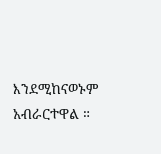እንደሚከናወኑም አብራርተዋል ።